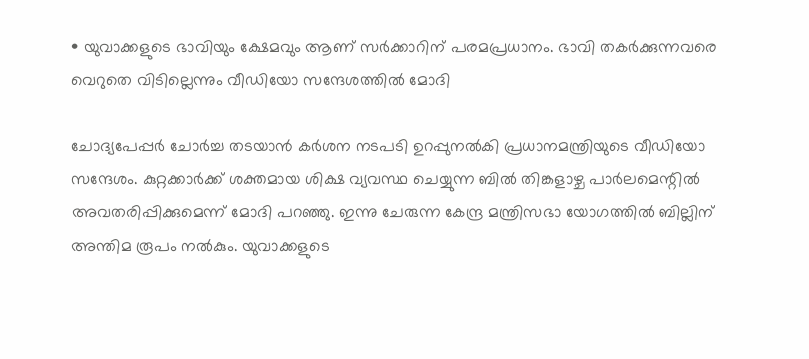• യുവാക്കളുടെ ഭാവിയും ക്ഷേമവും ആണ് സർക്കാറിന് പരമപ്രധാനം. ഭാവി തകർക്കുന്നവരെ വെറുതെ വിടില്ലെന്നും വീഡിയോ സന്ദേശത്തിൽ മോദി

ചോദ്യപേപ്പർ ചോർച്ച തടയാൻ കർശന നടപടി ഉറപ്പുനൽകി പ്രധാനമന്ത്രിയുടെ വീഡിയോ സന്ദേശം. കുറ്റക്കാർക്ക് ശക്തമായ ശിക്ഷ വ്യവസ്ഥ ചെയ്യുന്ന ബിൽ തിങ്കളാഴ്ച പാർലമെന്റിൽ അവതരിപ്പിക്കുമെന്ന് മോദി പറഞ്ഞു. ഇന്നു ചേരുന്ന കേന്ദ്ര മന്ത്രിസഭാ യോഗത്തിൽ ബില്ലിന് അന്തിമ രൂപം നൽകും. യുവാക്കളുടെ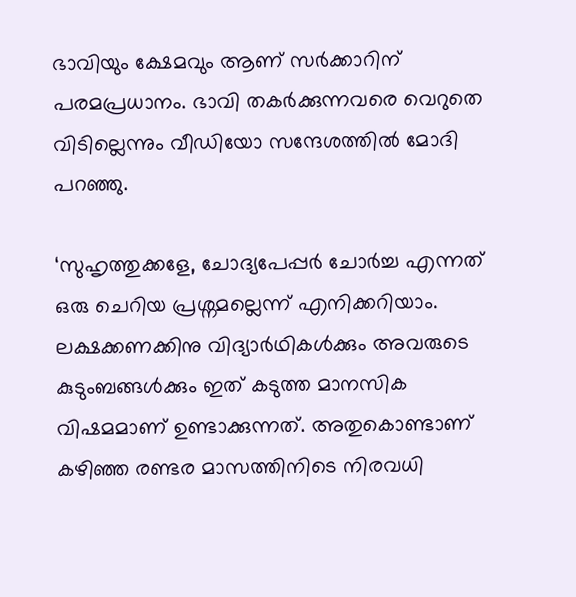ഭാവിയും ക്ഷേമവും ആണ് സർക്കാറിന് പരമപ്രധാനം. ഭാവി തകർക്കുന്നവരെ വെറുതെ വിടില്ലെന്നും വീഡിയോ സന്ദേശത്തിൽ മോദി പറഞ്ഞു.

‘സുഹൃത്തുക്കളേ, ചോദ്യപേപ്പർ ചോർച്ച എന്നത് ഒരു ചെറിയ പ്രശ്നമല്ലെന്ന് എനിക്കറിയാം. ലക്ഷക്കണക്കിനു വിദ്യാർഥികൾക്കും അവരുടെ കുടുംബങ്ങൾക്കും ഇത് കടുത്ത മാനസിക വിഷമമാണ് ഉണ്ടാക്കുന്നത്. അതുകൊണ്ടാണ് കഴിഞ്ഞ രണ്ടര മാസത്തിനിടെ നിരവധി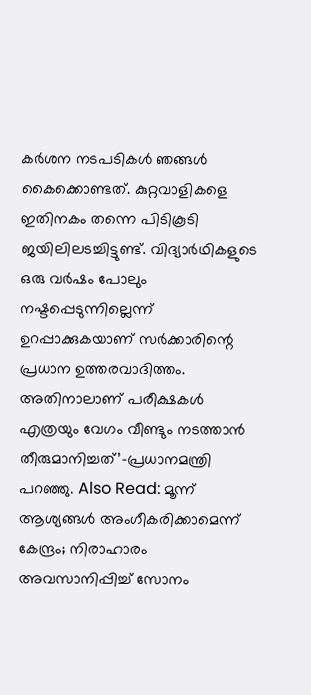കർശന നടപടികൾ ഞങ്ങൾ കൈക്കൊണ്ടത്. കുറ്റവാളികളെ ഇതിനകം തന്നെ പിടികൂടി ജയിലിലടച്ചിട്ടുണ്ട്. വിദ്യാർഥികളുടെ ഒരു വർഷം പോലും നഷ്ടപ്പെടുന്നില്ലെന്ന് ഉറപ്പാക്കുകയാണ് സർക്കാരിന്റെ പ്രധാന ഉത്തരവാദിത്തം. അതിനാലാണ് പരീക്ഷകൾ എത്രയും വേഗം വീണ്ടും നടത്താൻ തീരുമാനിച്ചത്’–പ്രധാനമന്ത്രി പറഞ്ഞു. Also Read: മൂന്ന് ആശ്യങ്ങള്‍ അംഗീകരിക്കാമെന്ന് കേന്ദ്രം; നിരാഹാരം അവസാനിപ്പിച്ച് സോനം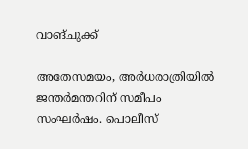വാങ്ചുക്ക്

അതേസമയം, അർധരാത്രിയിൽ ജന്തർമന്തറിന് സമീപം സംഘർഷം. പൊലീസ്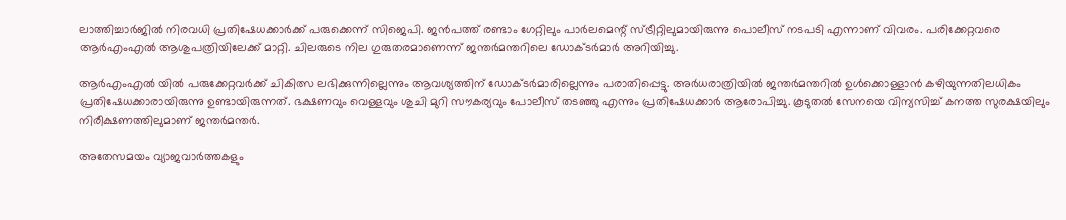ലാത്തിച്ചാർജിൽ നിരവധി പ്രതിഷേധക്കാർക്ക് പരു‌ക്കെന്ന് സിജെപി. ജൻപത്ത് രണ്ടാം ഗേറ്റിലും പാർലമെന്റ് സ്ട്രീറ്റിലുമായിരുന്നു പൊലീസ് നടപടി എന്നാണ് വിവരം. പരിക്കേറ്റവരെ ആര്‍എംഎല്‍ ആശുപത്രിയിലേക്ക് മാറ്റി. ചിലരുടെ നില ഗുരുതരമാണെന്ന് ജന്തർമന്തറിലെ ഡോക്ടർമാർ അറിയിച്ചു.

ആര്‍എംഎല്‍ യിൽ പരുക്കേറ്റവർക്ക് ചികിത്സ ലഭിക്കുന്നില്ലെന്നും ആവശ്യത്തിന് ഡോക്ടർമാരില്ലെന്നും പരാതിപ്പെട്ടു. അർധരാത്രിയിൽ ജന്തർമന്തറിൽ ഉൾക്കൊള്ളാൻ കഴിയുന്നതിലധികം പ്രതിഷേധക്കാരായിരുന്നു ഉണ്ടായിരുന്നത്. ഭക്ഷണവും വെള്ളവും ശുചി മുറി സൗകര്യവും പോലീസ് തടഞ്ഞു എന്നും പ്രതിഷേധക്കാർ ആരോപിച്ചു. കൂടുതൽ സേനയെ വിന്യസിച്ച് കനത്ത സുരക്ഷയിലും നിരീക്ഷണത്തിലുമാണ് ജന്തർമന്തർ.

അതേസമയം വ്യാജവാർത്തകളും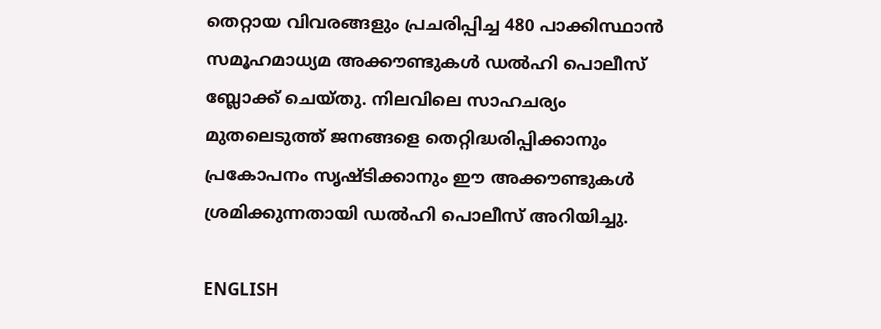തെറ്റായ വിവരങ്ങളും പ്രചരിപ്പിച്ച 480 പാക്കിസ്ഥാൻ സമൂഹമാധ്യമ അക്കൗണ്ടുകൾ ഡൽഹി പൊലീസ് ബ്ലോക്ക് ചെയ്തു. നിലവിലെ സാഹചര്യം മുതലെടുത്ത് ജനങ്ങളെ തെറ്റിദ്ധരിപ്പിക്കാനും പ്രകോപനം സൃഷ്ടിക്കാനും ഈ അക്കൗണ്ടുകൾ ശ്രമിക്കുന്നതായി ഡൽഹി പൊലീസ് അറിയിച്ചു.

ENGLISH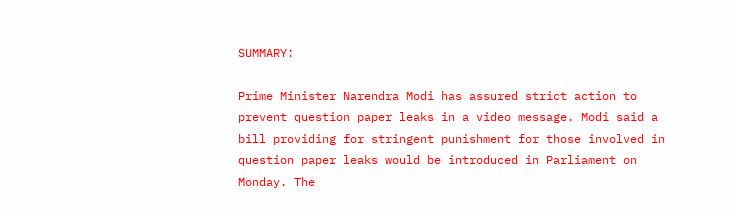SUMMARY:

Prime Minister Narendra Modi has assured strict action to prevent question paper leaks in a video message. Modi said a bill providing for stringent punishment for those involved in question paper leaks would be introduced in Parliament on Monday. The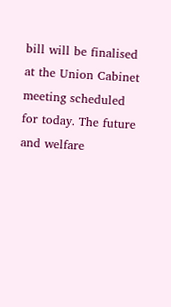bill will be finalised at the Union Cabinet meeting scheduled for today. The future and welfare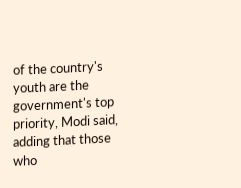of the country's youth are the government's top priority, Modi said, adding that those who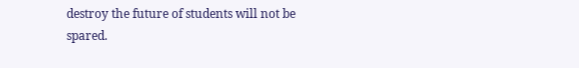destroy the future of students will not be spared.